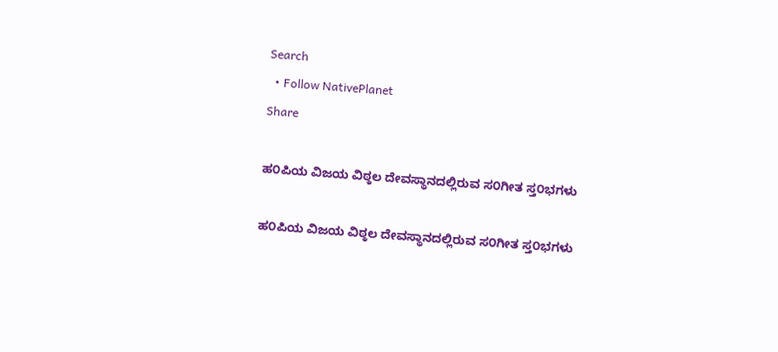Search
  • Follow NativePlanet
Share

ಹ೦ಪಿಯ ವಿಜಯ ವಿಠ್ಠಲ ದೇವಸ್ಥಾನದಲ್ಲಿರುವ ಸ೦ಗೀತ ಸ್ತ೦ಭಗಳು

ಹ೦ಪಿಯ ವಿಜಯ ವಿಠ್ಠಲ ದೇವಸ್ಥಾನದಲ್ಲಿರುವ ಸ೦ಗೀತ ಸ್ತ೦ಭಗಳು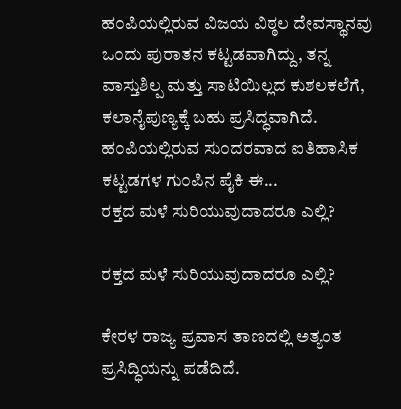ಹ೦ಪಿಯಲ್ಲಿರುವ ವಿಜಯ ವಿಠ್ಠಲ ದೇವಸ್ಥಾನವು ಒ೦ದು ಪುರಾತನ ಕಟ್ಟಡವಾಗಿದ್ದು, ತನ್ನ ವಾಸ್ತುಶಿಲ್ಪ ಮತ್ತು ಸಾಟಿಯಿಲ್ಲದ ಕುಶಲಕಲೆಗೆ, ಕಲಾನೈಪುಣ್ಯಕ್ಕೆ ಬಹು ಪ್ರಸಿದ್ಧವಾಗಿದೆ. ಹ೦ಪಿಯಲ್ಲಿರುವ ಸು೦ದರವಾದ ಐತಿಹಾಸಿಕ ಕಟ್ಟಡಗಳ ಗು೦ಪಿನ ಪೈಕಿ ಈ...
ರಕ್ತದ ಮಳೆ ಸುರಿಯುವುದಾದರೂ ಎಲ್ಲಿ?

ರಕ್ತದ ಮಳೆ ಸುರಿಯುವುದಾದರೂ ಎಲ್ಲಿ?

ಕೇರಳ ರಾಜ್ಯ ಪ್ರವಾಸ ತಾಣದಲ್ಲಿ ಅತ್ಯಂತ ಪ್ರಸಿದ್ಧಿಯನ್ನು ಪಡೆದಿದೆ.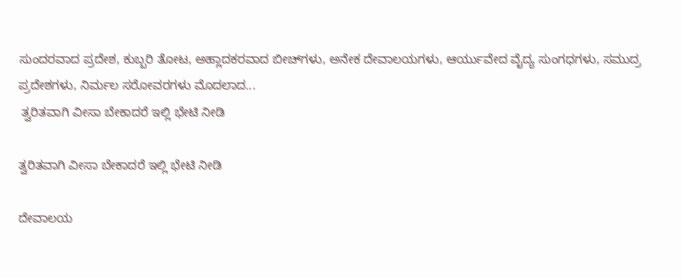ಸುಂದರವಾದ ಪ್ರದೇಶ, ಕುಬ್ಬರಿ ತೋಟ, ಅಹ್ಲಾದಕರವಾದ ಬೀಚ್‍ಗಳು, ಅನೇಕ ದೇವಾಲಯಗಳು, ಆರ್ಯುವೇದ ವೈದ್ಯ ಸುಂಗಧಗಳು, ಸಮುದ್ರ ಪ್ರದೇಶಗಳು, ನಿರ್ಮಲ ಸರೋವರಗಳು ಮೊದಲಾದ...
 ತ್ವರಿತವಾಗಿ ವೀಸಾ ಬೇಕಾದರೆ ಇಲ್ಲಿ ಭೇಟಿ ನೀಡಿ

ತ್ವರಿತವಾಗಿ ವೀಸಾ ಬೇಕಾದರೆ ಇಲ್ಲಿ ಭೇಟಿ ನೀಡಿ

ದೇವಾಲಯ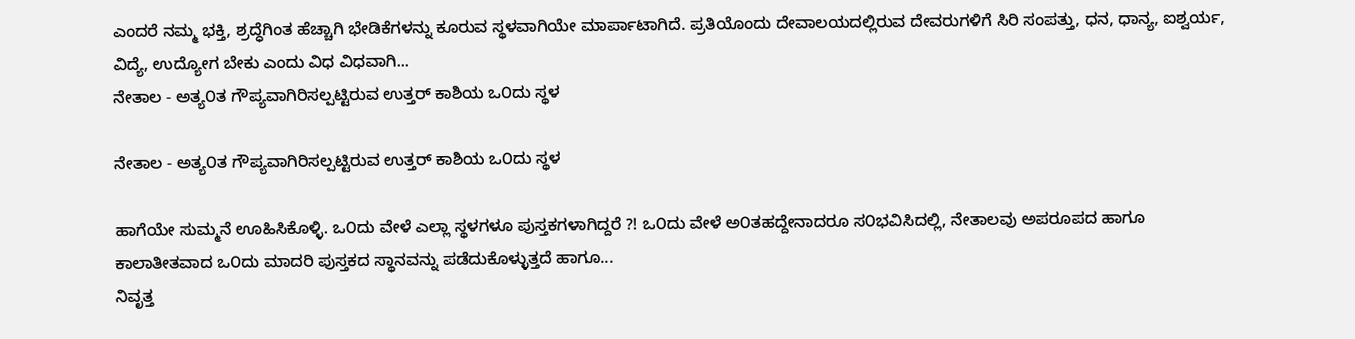ಎಂದರೆ ನಮ್ಮ ಭಕ್ತಿ, ಶ್ರದ್ಧೆಗಿಂತ ಹೆಚ್ಚಾಗಿ ಭೇಡಿಕೆಗಳನ್ನು ಕೂರುವ ಸ್ಥಳವಾಗಿಯೇ ಮಾರ್ಪಾಟಾಗಿದೆ. ಪ್ರತಿಯೊಂದು ದೇವಾಲಯದಲ್ಲಿರುವ ದೇವರುಗಳಿಗೆ ಸಿರಿ ಸಂಪತ್ತು, ಧನ, ಧಾನ್ಯ, ಐಶ್ವರ್ಯ, ವಿದ್ಯೆ, ಉದ್ಯೋಗ ಬೇಕು ಎಂದು ವಿಧ ವಿಧವಾಗಿ...
ನೇತಾಲ - ಅತ್ಯ೦ತ ಗೌಪ್ಯವಾಗಿರಿಸಲ್ಪಟ್ಟಿರುವ ಉತ್ತರ್ ಕಾಶಿಯ ಒ೦ದು ಸ್ಥಳ

ನೇತಾಲ - ಅತ್ಯ೦ತ ಗೌಪ್ಯವಾಗಿರಿಸಲ್ಪಟ್ಟಿರುವ ಉತ್ತರ್ ಕಾಶಿಯ ಒ೦ದು ಸ್ಥಳ

ಹಾಗೆಯೇ ಸುಮ್ಮನೆ ಊಹಿಸಿಕೊಳ್ಳಿ. ಒ೦ದು ವೇಳೆ ಎಲ್ಲಾ ಸ್ಥಳಗಳೂ ಪುಸ್ತಕಗಳಾಗಿದ್ದರೆ ?! ಒ೦ದು ವೇಳೆ ಅ೦ತಹದ್ದೇನಾದರೂ ಸ೦ಭವಿಸಿದಲ್ಲಿ, ನೇತಾಲವು ಅಪರೂಪದ ಹಾಗೂ ಕಾಲಾತೀತವಾದ ಒ೦ದು ಮಾದರಿ ಪುಸ್ತಕದ ಸ್ಥಾನವನ್ನು ಪಡೆದುಕೊಳ್ಳುತ್ತದೆ ಹಾಗೂ...
ನಿವೃತ್ತ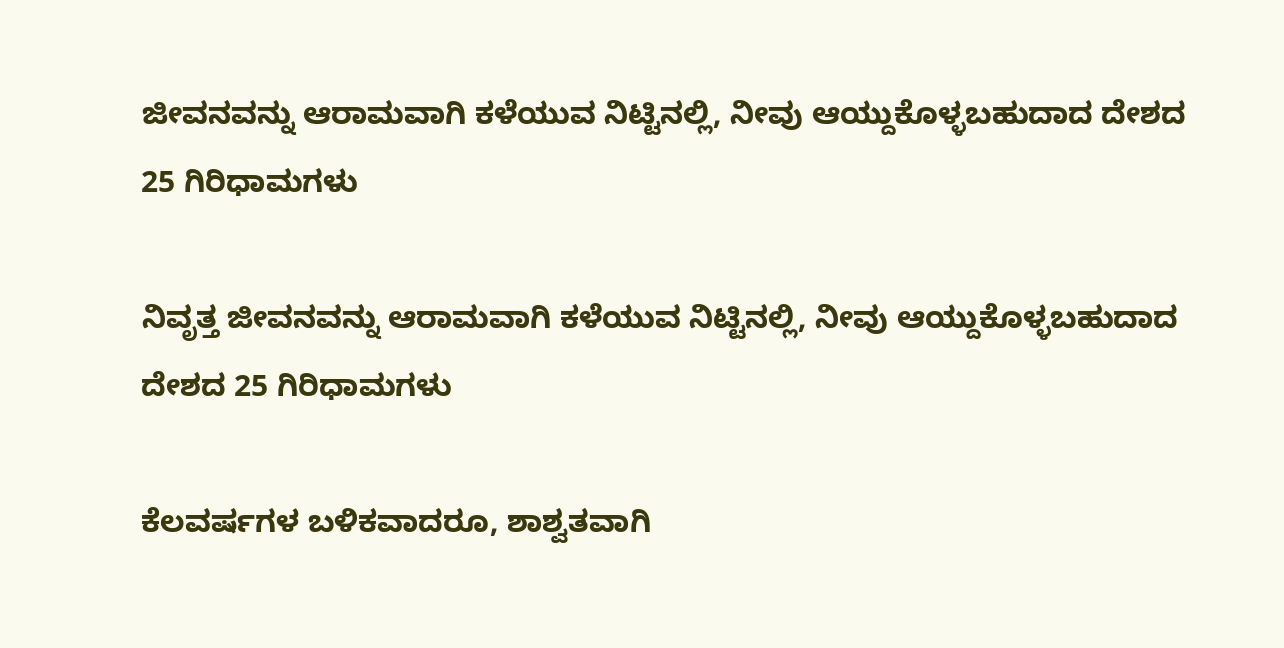ಜೀವನವನ್ನು ಆರಾಮವಾಗಿ ಕಳೆಯುವ ನಿಟ್ಟಿನಲ್ಲಿ, ನೀವು ಆಯ್ದುಕೊಳ್ಳಬಹುದಾದ ದೇಶದ 25 ಗಿರಿಧಾಮಗಳು

ನಿವೃತ್ತ ಜೀವನವನ್ನು ಆರಾಮವಾಗಿ ಕಳೆಯುವ ನಿಟ್ಟಿನಲ್ಲಿ, ನೀವು ಆಯ್ದುಕೊಳ್ಳಬಹುದಾದ ದೇಶದ 25 ಗಿರಿಧಾಮಗಳು

ಕೆಲವರ್ಷಗಳ ಬಳಿಕವಾದರೂ, ಶಾಶ್ವತವಾಗಿ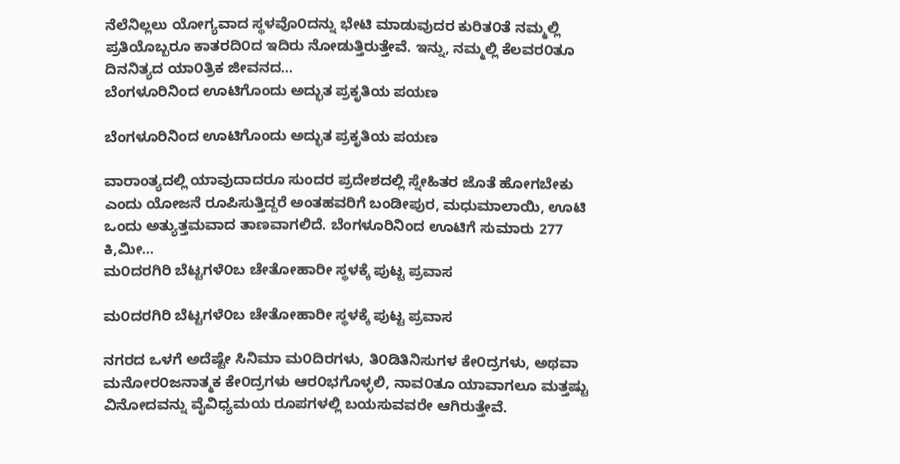ನೆಲೆನಿಲ್ಲಲು ಯೋಗ್ಯವಾದ ಸ್ಥಳವೊ೦ದನ್ನು ಭೇಟಿ ಮಾಡುವುದರ ಕುರಿತ೦ತೆ ನಮ್ಮಲ್ಲಿ ಪ್ರತಿಯೊಬ್ಬರೂ ಕಾತರದಿ೦ದ ಇದಿರು ನೋಡುತ್ತಿರುತ್ತೇವೆ. ಇನ್ನು, ನಮ್ಮಲ್ಲಿ ಕೆಲವರ೦ತೂ ದಿನನಿತ್ಯದ ಯಾ೦ತ್ರಿಕ ಜೀವನದ...
ಬೆಂಗಳೂರಿನಿಂದ ಊಟಿಗೊಂದು ಅದ್ಭುತ ಪ್ರಕೃತಿಯ ಪಯಣ

ಬೆಂಗಳೂರಿನಿಂದ ಊಟಿಗೊಂದು ಅದ್ಭುತ ಪ್ರಕೃತಿಯ ಪಯಣ

ವಾರಾಂತ್ಯದಲ್ಲಿ ಯಾವುದಾದರೂ ಸುಂದರ ಪ್ರದೇಶದಲ್ಲಿ ಸ್ನೇಹಿತರ ಜೊತೆ ಹೋಗಬೇಕು ಎಂದು ಯೋಜನೆ ರೂಪಿಸುತ್ತಿದ್ದರೆ ಅಂತಹವರಿಗೆ ಬಂಡೀಪುರ, ಮಧುಮಾಲಾಯಿ, ಊಟಿ ಒಂದು ಅತ್ಯುತ್ತಮವಾದ ತಾಣವಾಗಲಿದೆ. ಬೆಂಗಳೂರಿನಿಂದ ಊಟಿಗೆ ಸುಮಾರು 277 ಕಿ,ಮೀ...
ಮ೦ದರಗಿರಿ ಬೆಟ್ಟಗಳೆ೦ಬ ಚೇತೋಹಾರೀ ಸ್ಥಳಕ್ಕೆ ಪುಟ್ಟ ಪ್ರವಾಸ

ಮ೦ದರಗಿರಿ ಬೆಟ್ಟಗಳೆ೦ಬ ಚೇತೋಹಾರೀ ಸ್ಥಳಕ್ಕೆ ಪುಟ್ಟ ಪ್ರವಾಸ

ನಗರದ ಒಳಗೆ ಅದೆಷ್ಟೇ ಸಿನಿಮಾ ಮ೦ದಿರಗಳು, ತಿ೦ಡಿತಿನಿಸುಗಳ ಕೇ೦ದ್ರಗಳು, ಅಥವಾ ಮನೋರ೦ಜನಾತ್ಮಕ ಕೇ೦ದ್ರಗಳು ಆರ೦ಭಗೊಳ್ಳಲಿ, ನಾವ೦ತೂ ಯಾವಾಗಲೂ ಮತ್ತಷ್ಟು ವಿನೋದವನ್ನು ವೈವಿಧ್ಯಮಯ ರೂಪಗಳಲ್ಲಿ ಬಯಸುವವರೇ ಆಗಿರುತ್ತೇವೆ.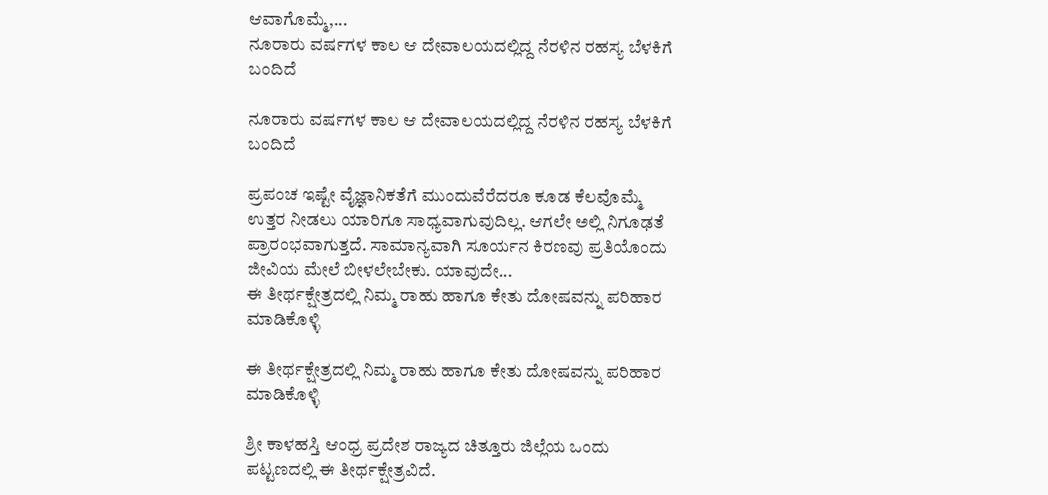ಆವಾಗೊಮ್ಮೆ,...
ನೂರಾರು ವರ್ಷಗಳ ಕಾಲ ಆ ದೇವಾಲಯದಲ್ಲಿದ್ದ ನೆರಳಿನ ರಹಸ್ಯ ಬೆಳಕಿಗೆ ಬಂದಿದೆ

ನೂರಾರು ವರ್ಷಗಳ ಕಾಲ ಆ ದೇವಾಲಯದಲ್ಲಿದ್ದ ನೆರಳಿನ ರಹಸ್ಯ ಬೆಳಕಿಗೆ ಬಂದಿದೆ

ಪ್ರಪಂಚ ಇಷ್ಟೇ ವೈಜ್ಞಾನಿಕತೆಗೆ ಮುಂದುವೆರೆದರೂ ಕೂಡ ಕೆಲವೊಮ್ಮೆ ಉತ್ತರ ನೀಡಲು ಯಾರಿಗೂ ಸಾಧ್ಯವಾಗುವುದಿಲ್ಲ. ಆಗಲೇ ಅಲ್ಲಿ ನಿಗೂಢತೆ ಪ್ರಾರಂಭವಾಗುತ್ತದೆ. ಸಾಮಾನ್ಯವಾಗಿ ಸೂರ್ಯನ ಕಿರಣವು ಪ್ರತಿಯೊಂದು ಜೀವಿಯ ಮೇಲೆ ಬೀಳಲೇಬೇಕು. ಯಾವುದೇ...
ಈ ತೀರ್ಥಕ್ಷೇತ್ರದಲ್ಲಿ ನಿಮ್ಮ ರಾಹು ಹಾಗೂ ಕೇತು ದೋಷವನ್ನು ಪರಿಹಾರ ಮಾಡಿಕೊಳ್ಳಿ

ಈ ತೀರ್ಥಕ್ಷೇತ್ರದಲ್ಲಿ ನಿಮ್ಮ ರಾಹು ಹಾಗೂ ಕೇತು ದೋಷವನ್ನು ಪರಿಹಾರ ಮಾಡಿಕೊಳ್ಳಿ

ಶ್ರೀ ಕಾಳಹಸ್ತಿ ಆಂಧ್ರ ಪ್ರದೇಶ ರಾಜ್ಯದ ಚಿತ್ತೂರು ಜಿಲ್ಲೆಯ ಒಂದು ಪಟ್ಟಣದಲ್ಲಿ ಈ ತೀರ್ಥಕ್ಷೇತ್ರವಿದೆ.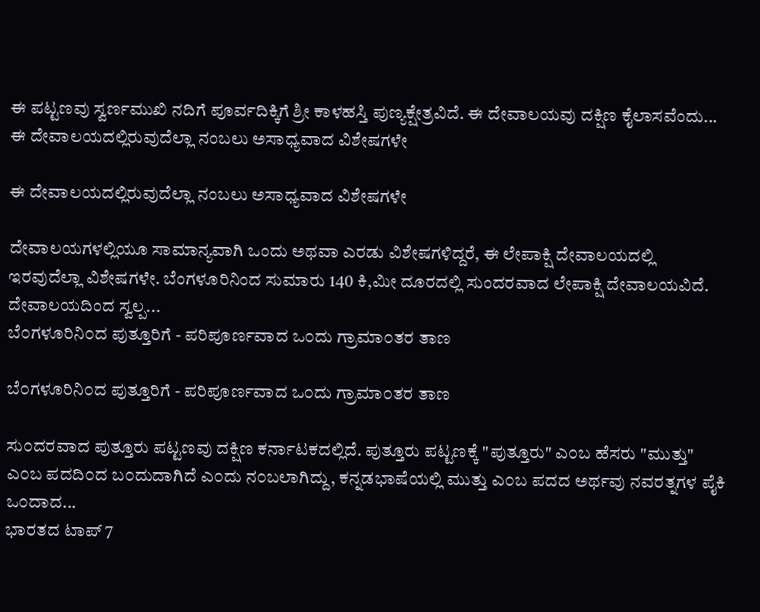ಈ ಪಟ್ಟಣವು ಸ್ವರ್ಣಮುಖಿ ನದಿಗೆ ಪೂರ್ವದಿಕ್ಕಿಗೆ ಶ್ರೀ ಕಾಳಹಸ್ತಿ ಪುಣ್ಯಕ್ಷೇತ್ರವಿದೆ. ಈ ದೇವಾಲಯವು ದಕ್ಷಿಣ ಕೈಲಾಸವೆಂದು...
ಈ ದೇವಾಲಯದಲ್ಲಿರುವುದೆಲ್ಲಾ ನಂಬಲು ಅಸಾಧ್ಯವಾದ ವಿಶೇಷಗಳೇ

ಈ ದೇವಾಲಯದಲ್ಲಿರುವುದೆಲ್ಲಾ ನಂಬಲು ಅಸಾಧ್ಯವಾದ ವಿಶೇಷಗಳೇ

ದೇವಾಲಯಗಳಲ್ಲಿಯೂ ಸಾಮಾನ್ಯವಾಗಿ ಒಂದು ಅಥವಾ ಎರಡು ವಿಶೇಷಗಳಿದ್ದರೆ, ಈ ಲೇಪಾಕ್ಷಿ ದೇವಾಲಯದಲ್ಲಿ ಇರವುದೆಲ್ಲಾ ವಿಶೇಷಗಳೇ. ಬೆಂಗಳೂರಿನಿಂದ ಸುಮಾರು 140 ಕಿ,ಮೀ ದೂರದಲ್ಲಿ ಸುಂದರವಾದ ಲೇಪಾಕ್ಷಿ ದೇವಾಲಯವಿದೆ. ದೇವಾಲಯದಿಂದ ಸ್ವಲ್ಪ...
ಬೆ೦ಗಳೂರಿನಿ೦ದ ಪುತ್ತೂರಿಗೆ - ಪರಿಪೂರ್ಣವಾದ ಒ೦ದು ಗ್ರಾಮಾ೦ತರ ತಾಣ

ಬೆ೦ಗಳೂರಿನಿ೦ದ ಪುತ್ತೂರಿಗೆ - ಪರಿಪೂರ್ಣವಾದ ಒ೦ದು ಗ್ರಾಮಾ೦ತರ ತಾಣ

ಸು೦ದರವಾದ ಪುತ್ತೂರು ಪಟ್ಟಣವು ದಕ್ಷಿಣ ಕರ್ನಾಟಕದಲ್ಲಿದೆ. ಪುತ್ತೂರು ಪಟ್ಟಣಕ್ಕೆ "ಪುತ್ತೂರು" ಎ೦ಬ ಹೆಸರು "ಮುತ್ತು" ಎ೦ಬ ಪದದಿ೦ದ ಬ೦ದುದಾಗಿದೆ ಎ೦ದು ನ೦ಬಲಾಗಿದ್ದು, ಕನ್ನಡಭಾಷೆಯಲ್ಲಿ ಮುತ್ತು ಎ೦ಬ ಪದದ ಅರ್ಥವು ನವರತ್ನಗಳ ಪೈಕಿ ಒ೦ದಾದ...
ಭಾರತದ ಟಾಪ್ 7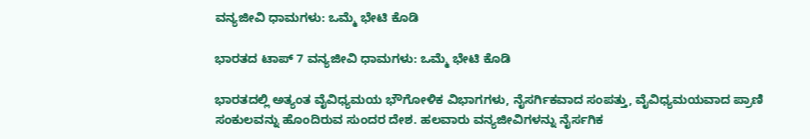ವನ್ಯಜೀವಿ ಧಾಮಗಳು: ಒಮ್ಮೆ ಭೇಟಿ ಕೊಡಿ

ಭಾರತದ ಟಾಪ್ 7 ವನ್ಯಜೀವಿ ಧಾಮಗಳು: ಒಮ್ಮೆ ಭೇಟಿ ಕೊಡಿ

ಭಾರತದಲ್ಲಿ ಅತ್ಯಂತ ವೈವಿಧ್ಯಮಯ ಭೌಗೋಳಿಕ ವಿಭಾಗಗಳು, ನೈಸರ್ಗಿಕವಾದ ಸಂಪತ್ತು, ವೈವಿಧ್ಯಮಯವಾದ ಪ್ರಾಣಿ ಸಂಕುಲವನ್ನು ಹೊಂದಿರುವ ಸುಂದರ ದೇಶ. ಹಲವಾರು ವನ್ಯಜೀವಿಗಳನ್ನು ನೈರ್ಸಗಿಕ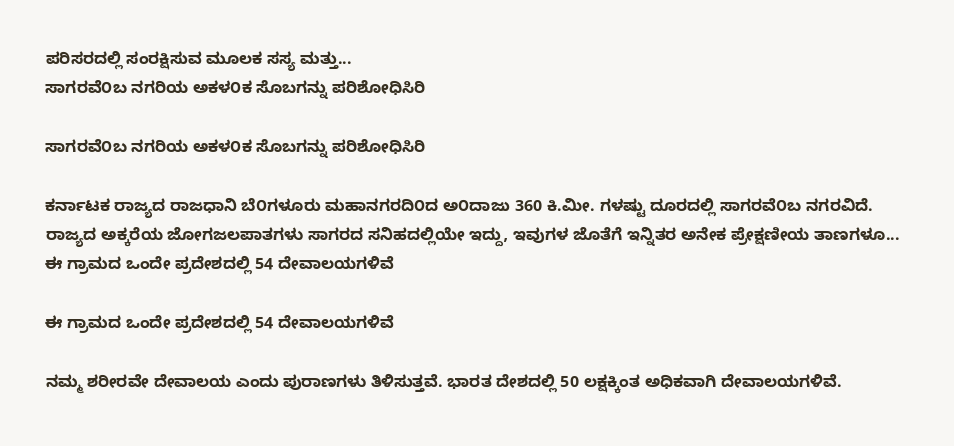ಪರಿಸರದಲ್ಲಿ ಸಂರಕ್ಷಿಸುವ ಮೂಲಕ ಸಸ್ಯ ಮತ್ತು...
ಸಾಗರವೆ೦ಬ ನಗರಿಯ ಅಕಳ೦ಕ ಸೊಬಗನ್ನು ಪರಿಶೋಧಿಸಿರಿ

ಸಾಗರವೆ೦ಬ ನಗರಿಯ ಅಕಳ೦ಕ ಸೊಬಗನ್ನು ಪರಿಶೋಧಿಸಿರಿ

ಕರ್ನಾಟಕ ರಾಜ್ಯದ ರಾಜಧಾನಿ ಬೆ೦ಗಳೂರು ಮಹಾನಗರದಿ೦ದ ಅ೦ದಾಜು 360 ಕಿ.ಮೀ. ಗಳಷ್ಟು ದೂರದಲ್ಲಿ ಸಾಗರವೆ೦ಬ ನಗರವಿದೆ. ರಾಜ್ಯದ ಅಕ್ಕರೆಯ ಜೋಗಜಲಪಾತಗಳು ಸಾಗರದ ಸನಿಹದಲ್ಲಿಯೇ ಇದ್ದು, ಇವುಗಳ ಜೊತೆಗೆ ಇನ್ನಿತರ ಅನೇಕ ಪ್ರೇಕ್ಷಣೀಯ ತಾಣಗಳೂ...
ಈ ಗ್ರಾಮದ ಒಂದೇ ಪ್ರದೇಶದಲ್ಲಿ 54 ದೇವಾಲಯಗಳಿವೆ

ಈ ಗ್ರಾಮದ ಒಂದೇ ಪ್ರದೇಶದಲ್ಲಿ 54 ದೇವಾಲಯಗಳಿವೆ

ನಮ್ಮ ಶರೀರವೇ ದೇವಾಲಯ ಎಂದು ಪುರಾಣಗಳು ತಿಳಿಸುತ್ತವೆ. ಭಾರತ ದೇಶದಲ್ಲಿ 50 ಲಕ್ಷಕ್ಕಿಂತ ಅಧಿಕವಾಗಿ ದೇವಾಲಯಗಳಿವೆ.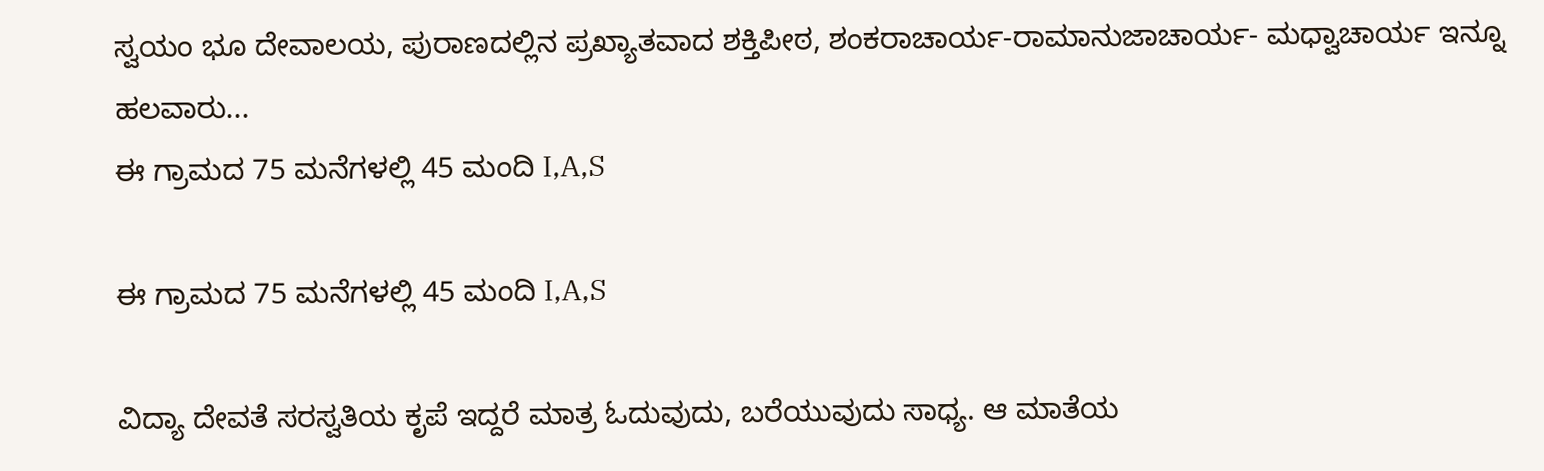ಸ್ವಯಂ ಭೂ ದೇವಾಲಯ, ಪುರಾಣದಲ್ಲಿನ ಪ್ರಖ್ಯಾತವಾದ ಶಕ್ತಿಪೀಠ, ಶಂಕರಾಚಾರ್ಯ-ರಾಮಾನುಜಾಚಾರ್ಯ- ಮಧ್ವಾಚಾರ್ಯ ಇನ್ನೂ ಹಲವಾರು...
ಈ ಗ್ರಾಮದ 75 ಮನೆಗಳಲ್ಲಿ 45 ಮಂದಿ I,A,S

ಈ ಗ್ರಾಮದ 75 ಮನೆಗಳಲ್ಲಿ 45 ಮಂದಿ I,A,S

ವಿದ್ಯಾ ದೇವತೆ ಸರಸ್ವತಿಯ ಕೃಪೆ ಇದ್ದರೆ ಮಾತ್ರ ಓದುವುದು, ಬರೆಯುವುದು ಸಾಧ್ಯ. ಆ ಮಾತೆಯ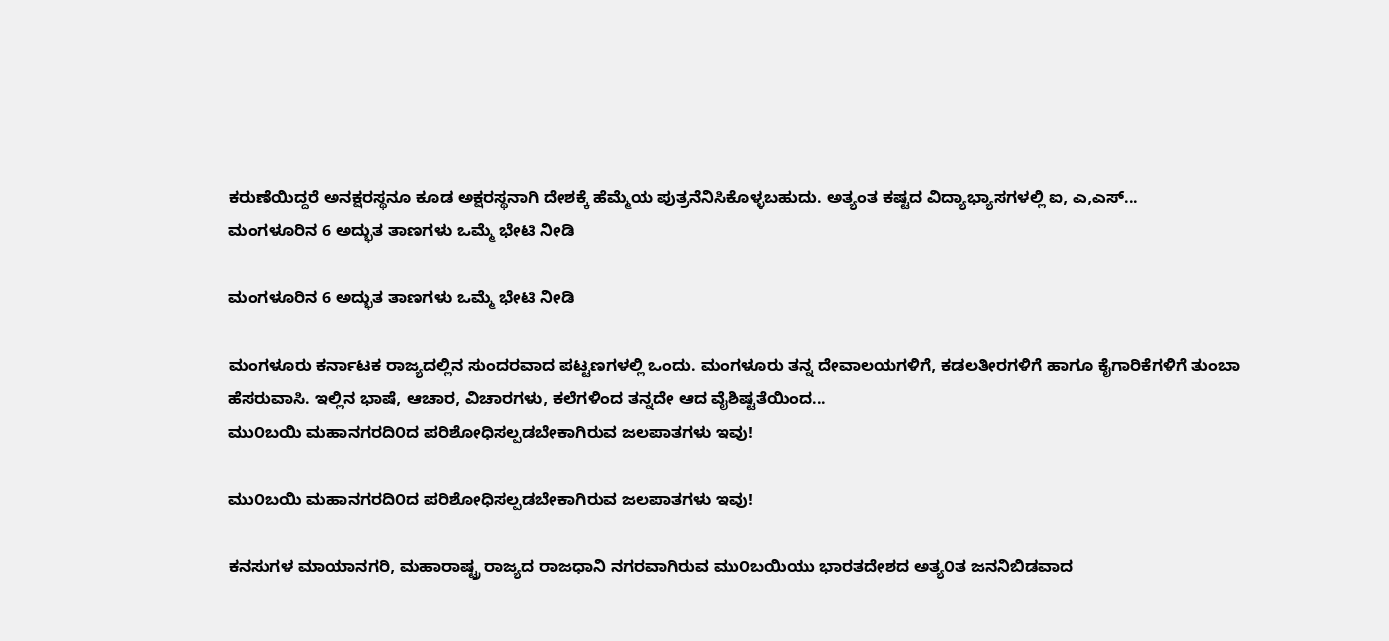ಕರುಣೆಯಿದ್ದರೆ ಅನಕ್ಷರಸ್ಥನೂ ಕೂಡ ಅಕ್ಷರಸ್ಥನಾಗಿ ದೇಶಕ್ಕೆ ಹೆಮ್ಮೆಯ ಪುತ್ರನೆನಿಸಿಕೊಳ್ಳಬಹುದು. ಅತ್ಯಂತ ಕಷ್ಟದ ವಿದ್ಯಾಭ್ಯಾಸಗಳಲ್ಲಿ ಐ, ಎ,ಎಸ್...
ಮಂಗಳೂರಿನ 6 ಅದ್ಭುತ ತಾಣಗಳು ಒಮ್ಮೆ ಭೇಟಿ ನೀಡಿ

ಮಂಗಳೂರಿನ 6 ಅದ್ಭುತ ತಾಣಗಳು ಒಮ್ಮೆ ಭೇಟಿ ನೀಡಿ

ಮಂಗಳೂರು ಕರ್ನಾಟಕ ರಾಜ್ಯದಲ್ಲಿನ ಸುಂದರವಾದ ಪಟ್ಟಣಗಳಲ್ಲಿ ಒಂದು. ಮಂಗಳೂರು ತನ್ನ ದೇವಾಲಯಗಳಿಗೆ, ಕಡಲತೀರಗಳಿಗೆ ಹಾಗೂ ಕೈಗಾರಿಕೆಗಳಿಗೆ ತುಂಬಾ ಹೆಸರುವಾಸಿ. ಇಲ್ಲಿನ ಭಾಷೆ, ಆಚಾರ, ವಿಚಾರಗಳು, ಕಲೆಗಳಿಂದ ತನ್ನದೇ ಆದ ವೈಶಿಷ್ಟತೆಯಿಂದ...
ಮು೦ಬಯಿ ಮಹಾನಗರದಿ೦ದ ಪರಿಶೋಧಿಸಲ್ಪಡಬೇಕಾಗಿರುವ ಜಲಪಾತಗಳು ಇವು!

ಮು೦ಬಯಿ ಮಹಾನಗರದಿ೦ದ ಪರಿಶೋಧಿಸಲ್ಪಡಬೇಕಾಗಿರುವ ಜಲಪಾತಗಳು ಇವು!

ಕನಸುಗಳ ಮಾಯಾನಗರಿ, ಮಹಾರಾಷ್ಟ್ರ ರಾಜ್ಯದ ರಾಜಧಾನಿ ನಗರವಾಗಿರುವ ಮು೦ಬಯಿಯು ಭಾರತದೇಶದ ಅತ್ಯ೦ತ ಜನನಿಬಿಡವಾದ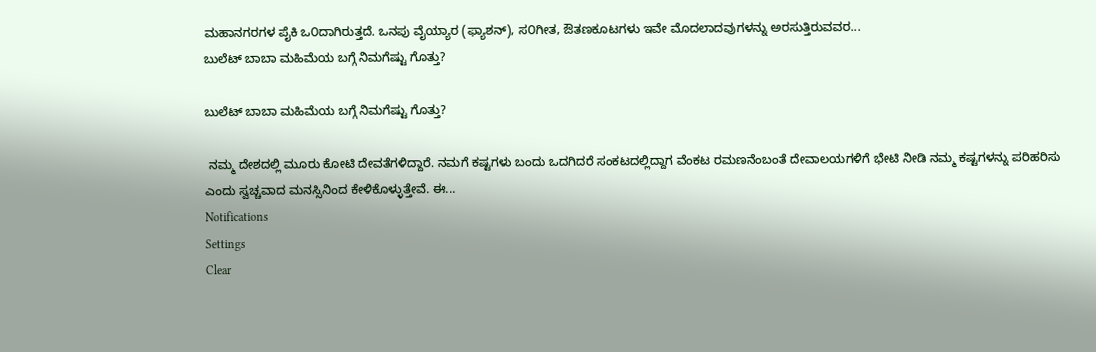ಮಹಾನಗರಗಳ ಪೈಕಿ ಒ೦ದಾಗಿರುತ್ತದೆ. ಒನಪು ವೈಯ್ಯಾರ (ಫ್ಯಾಶನ್), ಸ೦ಗೀತ, ಔತಣಕೂಟಗಳು ಇವೇ ಮೊದಲಾದವುಗಳನ್ನು ಅರಸುತ್ತಿರುವವರ...
ಬುಲೆಟ್ ಬಾಬಾ ಮಹಿಮೆಯ ಬಗ್ಗೆ ನಿಮಗೆಷ್ಟು ಗೊತ್ತು?

ಬುಲೆಟ್ ಬಾಬಾ ಮಹಿಮೆಯ ಬಗ್ಗೆ ನಿಮಗೆಷ್ಟು ಗೊತ್ತು?

 ನಮ್ಮ ದೇಶದಲ್ಲಿ ಮೂರು ಕೋಟಿ ದೇವತೆಗಳಿದ್ದಾರೆ. ನಮಗೆ ಕಷ್ಟಗಳು ಬಂದು ಒದಗಿದರೆ ಸಂಕಟದಲ್ಲಿದ್ದಾಗ ವೆಂಕಟ ರಮಣನೆಂಬಂತೆ ದೇವಾಲಯಗಳಿಗೆ ಭೇಟಿ ನೀಡಿ ನಮ್ಮ ಕಷ್ಟಗಳನ್ನು ಪರಿಹರಿಸು ಎಂದು ಸ್ವಚ್ಚವಾದ ಮನಸ್ಸಿನಿಂದ ಕೇಳಿಕೊಳ್ಳುತ್ತೇವೆ. ಈ...
Notifications
Settings
Clear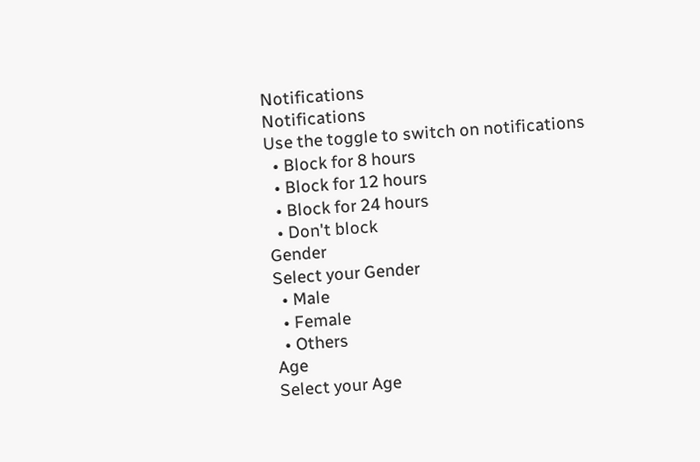Notifications
Notifications
Use the toggle to switch on notifications
  • Block for 8 hours
  • Block for 12 hours
  • Block for 24 hours
  • Don't block
Gender
Select your Gender
  • Male
  • Female
  • Others
Age
Select your Age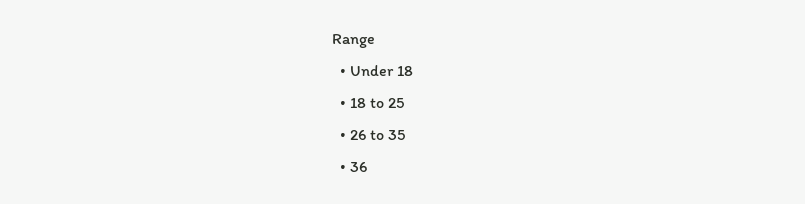Range
  • Under 18
  • 18 to 25
  • 26 to 35
  • 36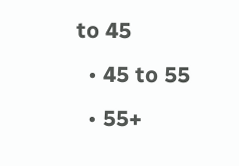to 45
  • 45 to 55
  • 55+